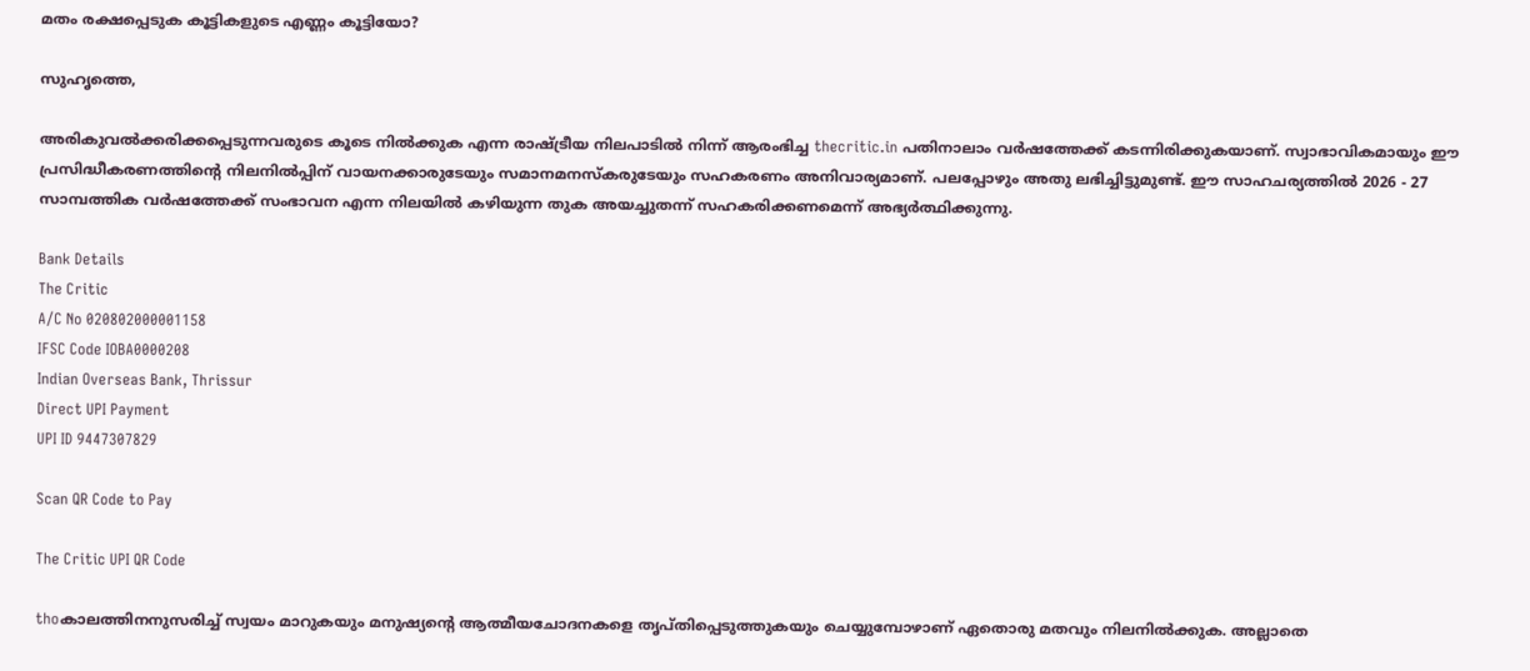മതം രക്ഷപ്പെടുക കൂട്ടികളുടെ എണ്ണം കൂട്ടിയോ?

സുഹൃത്തെ,

അരികുവല്‍ക്കരിക്കപ്പെടുന്നവരുടെ കൂടെ നില്‍ക്കുക എന്ന രാഷ്ട്രീയ നിലപാടില്‍ നിന്ന് ആരംഭിച്ച thecritic.in പതിനാലാം വര്‍ഷത്തേക്ക് കടന്നിരിക്കുകയാണ്. സ്വാഭാവികമായും ഈ പ്രസിദ്ധീകരണത്തിന്റെ നിലനില്‍പ്പിന് വായനക്കാരുടേയും സമാനമനസ്‌കരുടേയും സഹകരണം അനിവാര്യമാണ്. പലപ്പോഴും അതു ലഭിച്ചിട്ടുമുണ്ട്. ഈ സാഹചര്യത്തില്‍ 2026 - 27 സാമ്പത്തിക വര്‍ഷത്തേക്ക് സംഭാവന എന്ന നിലയില്‍ കഴിയുന്ന തുക അയച്ചുതന്ന് സഹകരിക്കണമെന്ന് അഭ്യര്‍ത്ഥിക്കുന്നു.

Bank Details
The Critic
A/C No 020802000001158
IFSC Code IOBA0000208
Indian Overseas Bank, Thrissur
Direct UPI Payment
UPI ID 9447307829

Scan QR Code to Pay

The Critic UPI QR Code

thoകാലത്തിനനുസരിച്ച്‌ സ്വയം മാറുകയും മനുഷ്യന്റെ ആത്മീയചോദനകളെ തൃപ്‌തിപ്പെടുത്തുകയും ചെയ്യുമ്പോഴാണ്‌ ഏതൊരു മതവും നിലനില്‍ക്കുക. അല്ലാതെ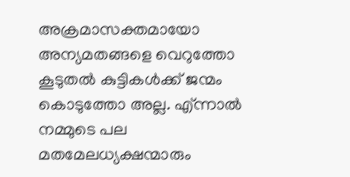അക്രമാസക്തമായോ അന്യമതങ്ങളെ വെറുത്തോ കൂടുതല്‍ കുട്ടികള്‍ക്ക്‌ ജന്മം കൊടുത്തോ അല്ല. എ്‌ന്നാല്‍ നമ്മുടെ പല മതമേലധ്യക്ഷന്മാരും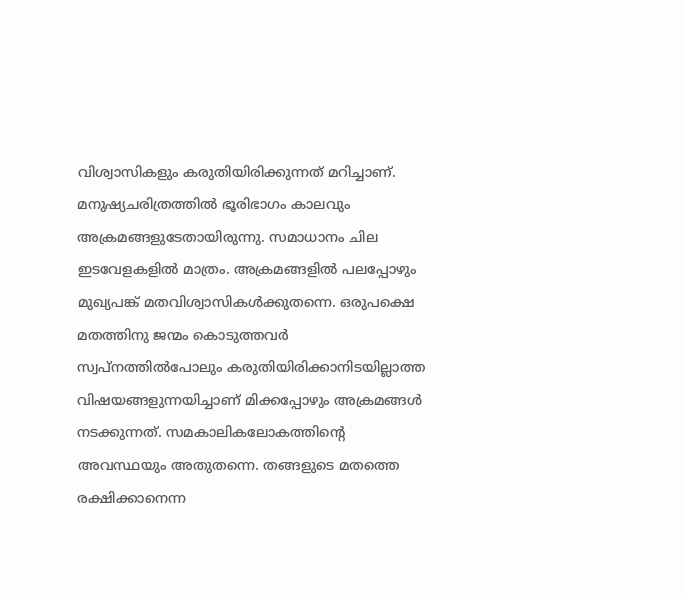വിശ്വാസികളും കരുതിയിരിക്കുന്നത്‌ മറിച്ചാണ്‌.
മനുഷ്യചരിത്രത്തില്‍ ഭൂരിഭാഗം കാലവും അക്രമങ്ങളുടേതായിരുന്നു. സമാധാനം ചില ഇടവേളകളില്‍ മാത്രം. അക്രമങ്ങളില്‍ പലപ്പോഴും മുഖ്യപങ്ക്‌ മതവിശ്വാസികള്‍ക്കുതന്നെ. ഒരുപക്ഷെ മതത്തിനു ജന്മം കൊടുത്തവര്‍ സ്വപ്‌നത്തില്‍പോലും കരുതിയിരിക്കാനിടയില്ലാത്ത വിഷയങ്ങളുന്നയിച്ചാണ്‌ മിക്കപ്പോഴും അക്രമങ്ങള്‍ നടക്കുന്നത്‌. സമകാലികലോകത്തിന്റെ അവസ്ഥയും അതുതന്നെ. തങ്ങളുടെ മതത്തെ രക്ഷിക്കാനെന്ന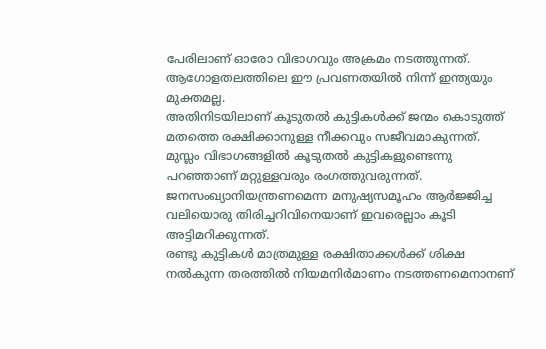പേരിലാണ്‌ ഓരോ വിഭാഗവും അക്രമം നടത്തുന്നത്‌. ആഗോളതലത്തിലെ ഈ പ്രവണതയില്‍ നിന്ന്‌ ഇന്ത്യയും മുക്തമല്ല.
അതിനിടയിലാണ്‌ കൂടുതല്‍ കുട്ടികള്‍ക്ക്‌ ജന്മം കൊടുത്ത്‌ മതത്തെ രക്ഷിക്കാനുള്ള നീക്കവും സജീവമാകുന്നത്‌. മുസ്ലം വിഭാഗങ്ങളില്‍ കൂടുതല്‍ കുട്ടികളുണ്ടെന്നു പറഞ്ഞാണ്‌ മറ്റുള്ളവരും രംഗത്തുവരുന്നത്‌. ജനസംഖ്യാനിയന്ത്രണമെന്ന മനുഷ്യസമൂഹം ആര്‍ജ്ജിച്ച വലിയൊരു തിരിച്ചറിവിനെയാണ്‌ ഇവരെല്ലാം കൂടി അട്ടിമറിക്കുന്നത്‌.
രണ്ടു കുട്ടികള്‍ മാത്രമുള്ള രക്ഷിതാക്കള്‍ക്ക്‌ ശിക്ഷ നല്‍കുന്ന തരത്തില്‍ നിയമനിര്‍മാണം നടത്തണമെനാനണ്‌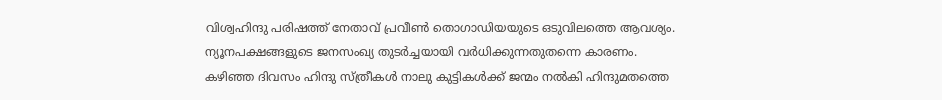വിശ്വഹിന്ദു പരിഷത്ത്‌ നേതാവ്‌ പ്രവീണ്‍ തൊഗാഡിയയുടെ ഒടുവിലത്തെ ആവശ്യം. ന്യൂനപക്ഷങ്ങളുടെ ജനസംഖ്യ തുടര്‍ച്ചയായി വര്‍ധിക്കുന്നതുതന്നെ കാരണം.
കഴിഞ്ഞ ദിവസം ഹിന്ദു സ്‌ത്രീകള്‍ നാലു കുട്ടികള്‍ക്ക്‌ ജന്മം നല്‍കി ഹിന്ദുമതത്തെ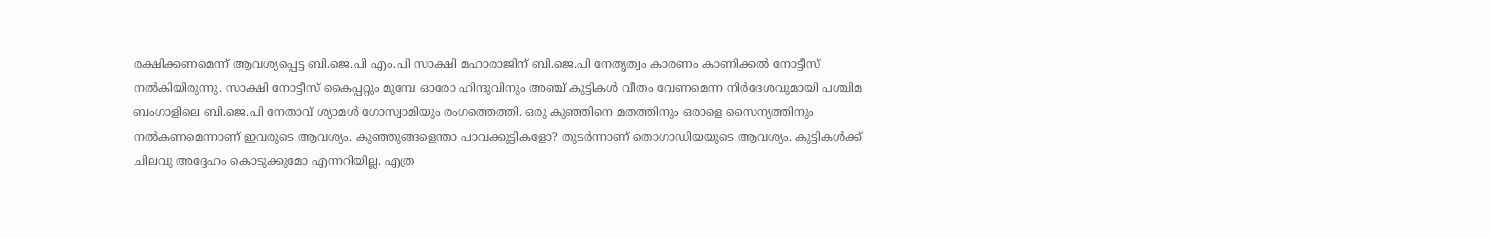രക്ഷിക്കണമെന്ന്‌ ആവശ്യപ്പെട്ട ബി.ജെ.പി എം.പി സാക്ഷി മഹാരാജിന്‌ ബി.ജെ.പി നേതൃത്വം കാരണം കാണിക്കല്‍ നോട്ടീസ്‌ നല്‍കിയിരുന്നു. സാക്ഷി നോട്ടീസ്‌ കൈപ്പറ്റും മുമ്പേ ഓരോ ഹിന്ദുവിനും അഞ്ച്‌ കുട്ടികള്‍ വീതം വേണമെന്ന നിര്‍ദേശവുമായി പശ്ചിമ ബംഗാളിലെ ബി.ജെ.പി നേതാവ്‌ ശ്യാമള്‍ ഗോസ്വാമിയും രംഗത്തെത്തി. ഒരു കുഞ്ഞിനെ മതത്തിനും ഒരാളെ സൈന്യത്തിനും നല്‍കണമെന്നാണ്‌ ഇവരുടെ ആവശ്യം. കുഞ്ഞുങ്ങളെന്താ പാവക്കുട്ടികളോ? തുടര്‍ന്നാണ്‌ തൊഗാഡിയയുടെ ആവശ്യം. കുട്ടികള്‍ക്ക്‌ ചിലവു അദ്ദേഹം കൊടുക്കുമോ എന്നറിയില്ല. എത്ര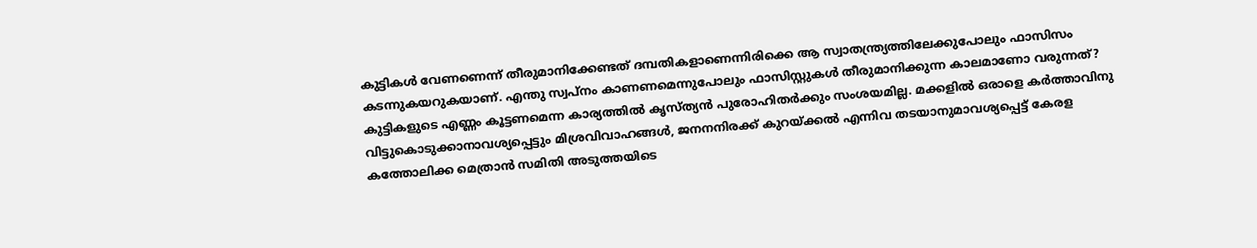കുട്ടികള്‍ വേണണെന്ന്‌ തീരുമാനിക്കേണ്ടത്‌ ദമ്പതികളാണെന്നിരിക്കെ ആ സ്വാതന്ത്ര്യത്തിലേക്കുപോലും ഫാസിസം കടന്നുകയറുകയാണ്‌. എന്തു സ്വപ്‌നം കാണണമെന്നുപോലും ഫാസിസ്റ്റുകള്‍ തീരുമാനിക്കുന്ന കാലമാണോ വരുന്നത്‌?
കുട്ടികളുടെ എണ്ണം കൂട്ടണമെന്ന കാര്യത്തില്‍ കൃസ്‌ത്യന്‍ പുരോഹിതര്‍ക്കും സംശയമില്ല. മക്കളില്‍ ഒരാളെ കര്‍ത്താവിനു വിട്ടുകൊടുക്കാനാവശ്യപ്പെട്ടും മിശ്രവിവാഹങ്ങള്‍, ജനനനിരക്ക്‌ കുറയ്‌ക്കല്‍ എന്നിവ തടയാനുമാവശ്യപ്പെട്ട്‌ കേരള കത്തോലിക്ക മെത്രാന്‍ സമിതി അടുത്തയിടെ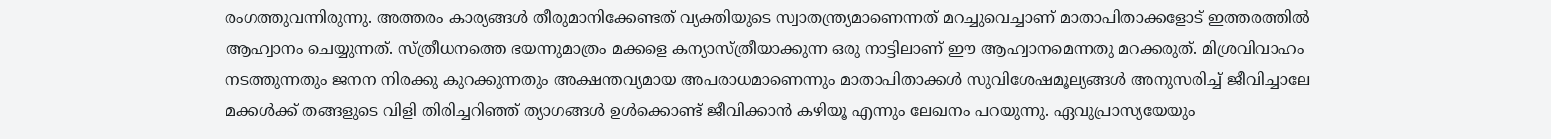രംഗത്തുവന്നിരുന്നു. അത്തരം കാര്യങ്ങള്‍ തീരുമാനിക്കേണ്ടത്‌ വ്യക്തിയുടെ സ്വാതന്ത്ര്യമാണെന്നത്‌ മറച്ചുവെച്ചാണ്‌ മാതാപിതാക്കളോട്‌ ഇത്തരത്തില്‍ ആഹ്വാനം ചെയ്യുന്നത്‌. സ്‌ത്രീധനത്തെ ഭയന്നുമാത്രം മക്കളെ കന്യാസ്‌ത്രീയാക്കുന്ന ഒരു നാട്ടിലാണ്‌ ഈ ആഹ്വാനമെന്നതു മറക്കരുത്‌. മിശ്രവിവാഹം നടത്തുന്നതും ജനന നിരക്കു കുറക്കുന്നതും അക്ഷന്തവ്യമായ അപരാധമാണെന്നും മാതാപിതാക്കള്‍ സുവിശേഷമൂല്യങ്ങള്‍ അനുസരിച്ച്‌ ജീവിച്ചാലേ മക്കള്‍ക്ക്‌ തങ്ങളുടെ വിളി തിരിച്ചറിഞ്ഞ്‌ ത്യാഗങ്ങള്‍ ഉള്‍ക്കൊണ്ട്‌ ജീവിക്കാന്‍ കഴിയൂ എന്നും ലേഖനം പറയുന്നു. ഏവുപ്രാസ്യയേയും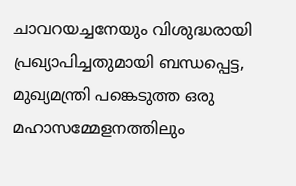ചാവറയച്ചനേയും വിശുദ്ധരായി പ്രഖ്യാപിച്ചതുമായി ബന്ധപ്പെട്ട, മുഖ്യമന്ത്രി പങ്കെടുത്ത ഒരു മഹാസമ്മേളനത്തിലും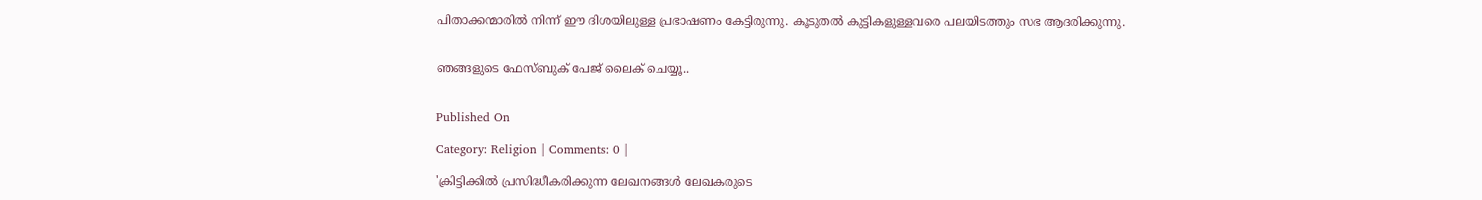പിതാക്കന്മാരില്‍ നിന്ന്‌ ഈ ദിശയിലുള്ള പ്രഭാഷണം കേട്ടിരുന്നു. കൂടുതല്‍ കുട്ടികളുള്ളവരെ പലയിടത്തും സഭ ആദരിക്കുന്നു.


ഞങ്ങളുടെ ഫേസ്ബുക് പേജ് ലൈക് ചെയ്യൂ..


Published On

Category: Religion | Comments: 0 |

'ക്രിട്ടിക്കില്‍ പ്രസിദ്ധീകരിക്കുന്ന ലേഖനങ്ങള്‍ ലേഖകരുടെ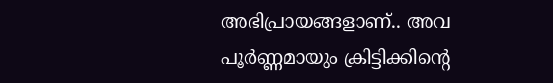അഭിപ്രായങ്ങളാണ്.. അവ പൂര്‍ണ്ണമായും ക്രിട്ടിക്കിന്റെ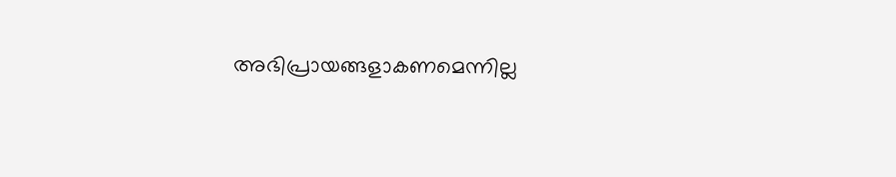അഭിപ്രായങ്ങളാകണമെന്നില്ല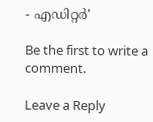- എഡിറ്റര്‍'

Be the first to write a comment.

Leave a Reply